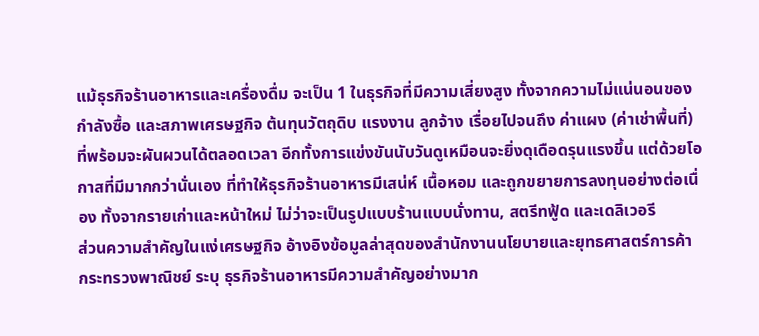แม้ธุรกิจร้านอาหารและเครื่องดื่ม จะเป็น 1 ในธุรกิจที่มีความเสี่ยงสูง ทั้งจากความไม่แน่นอนของกำลังซื้อ และสภาพเศรษฐกิจ ต้นทุนวัตถุดิบ แรงงาน ลูกจ้าง เรื่อยไปจนถึง ค่าแผง (ค่าเช่าพื้นที่) ที่พร้อมจะผันผวนได้ตลอดเวลา อีกทั้งการแข่งขันนับวันดูเหมือนจะยิ่งดุเดือดรุนแรงขึ้น แต่ด้วยโอกาสที่มีมากกว่านั่นเอง ที่ทำให้ธุรกิจร้านอาหารมีเสน่ห์ เนื้อหอม และถูกขยายการลงทุนอย่างต่อเนื่อง ทั้งจากรายเก่าและหน้าใหม่ ไม่ว่าจะเป็นรูปแบบร้านแบบนั่งทาน, สตรีทฟู้ด และเดลิเวอรี
ส่วนความสำคัญในแง่เศรษฐกิจ อ้างอิงข้อมูลล่าสุดของสำนักงานนโยบายและยุทธศาสตร์การค้า กระทรวงพาณิชย์ ระบุ ธุรกิจร้านอาหารมีความสำคัญอย่างมาก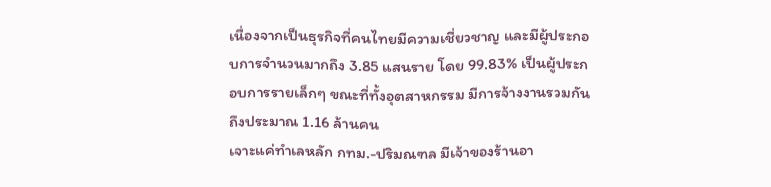เนื่องจากเป็นธุรกิจที่คนไทยมีความเชี่ยวชาญ และมีผู้ประกอบการจำนวนมากถึง 3.85 แสนราย โดย 99.83% เป็นผู้ประกอบการรายเล็กๆ ขณะที่ทั้งอุตสาหกรรม มีการจ้างงานรวมกันถึงประมาณ 1.16 ล้านคน
เจาะแค่ทำเลหลัก กทม.-ปริมณฑล มีเจ้าของร้านอา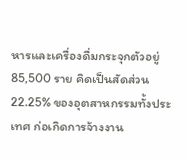หารและเครื่องดื่มกระจุกตัวอยู่ 85,500 ราย คิดเป็นสัดส่วน 22.25% ของอุตสาหกรรมทั้งประเทศ ก่อเกิดการจ้างงาน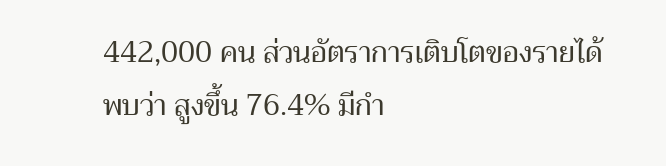442,000 คน ส่วนอัตราการเติบโตของรายได้ พบว่า สูงขึ้น 76.4% มีกำ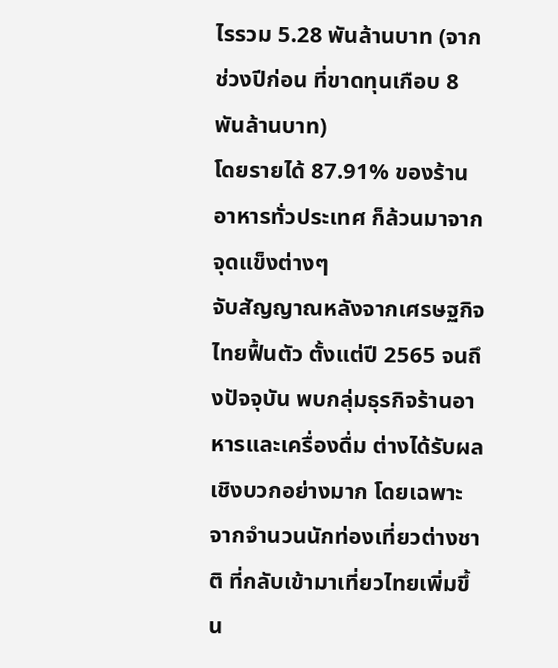ไรรวม 5.28 พันล้านบาท (จากช่วงปีก่อน ที่ขาดทุนเกือบ 8 พันล้านบาท)
โดยรายได้ 87.91% ของร้านอาหารทั่วประเทศ ก็ล้วนมาจากจุดแข็งต่างๆ
จับสัญญาณหลังจากเศรษฐกิจไทยฟื้นตัว ตั้งแต่ปี 2565 จนถึงปัจจุบัน พบกลุ่มธุรกิจร้านอาหารและเครื่องดื่ม ต่างได้รับผลเชิงบวกอย่างมาก โดยเฉพาะจากจำนวนนักท่องเที่ยวต่างชาติ ที่กลับเข้ามาเที่ยวไทยเพิ่มขึ้น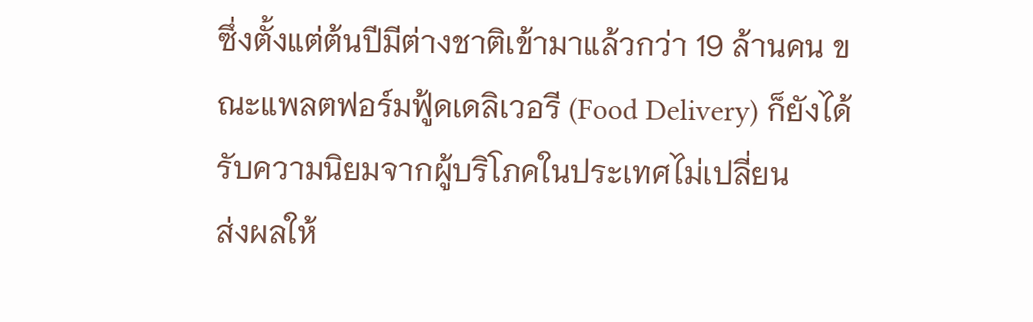ซึ่งตั้งแต่ต้นปีมีต่างชาติเข้ามาแล้วกว่า 19 ล้านคน ขณะแพลตฟอร์มฟู้ดเดลิเวอรี (Food Delivery) ก็ยังได้รับความนิยมจากผู้บริโภคในประเทศไม่เปลี่ยน
ส่งผลให้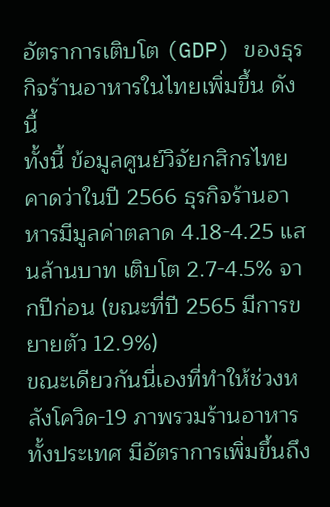อัตราการเติบโต (GDP) ของธุรกิจร้านอาหารในไทยเพิ่มขึ้น ดังนี้
ทั้งนี้ ข้อมูลศูนย์วิจัยกสิกรไทย คาดว่าในปี 2566 ธุรกิจร้านอาหารมีมูลค่าตลาด 4.18-4.25 แสนล้านบาท เติบโต 2.7-4.5% จากปีก่อน (ขณะที่ปี 2565 มีการขยายตัว 12.9%)
ขณะเดียวกันนี่เองที่ทำให้ช่วงหลังโควิด-19 ภาพรวมร้านอาหารทั้งประเทศ มีอัตราการเพิ่มขึ้นถึง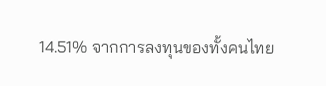14.51% จากการลงทุนของทั้งคนไทย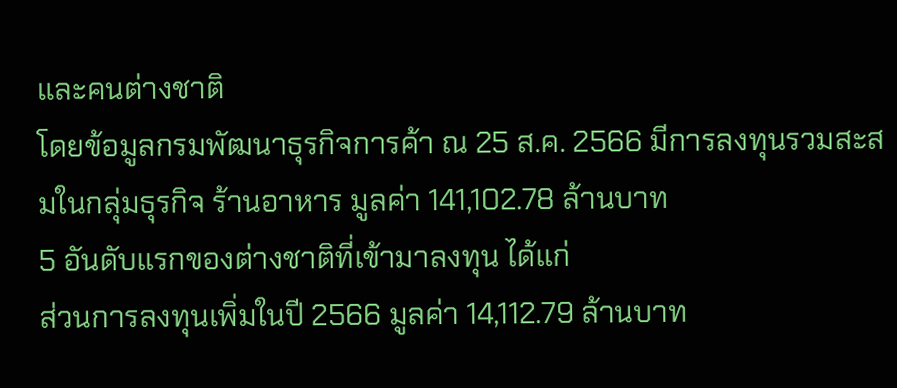และคนต่างชาติ
โดยข้อมูลกรมพัฒนาธุรกิจการค้า ณ 25 ส.ค. 2566 มีการลงทุนรวมสะสมในกลุ่มธุรกิจ ร้านอาหาร มูลค่า 141,102.78 ล้านบาท
5 อันดับแรกของต่างชาติที่เข้ามาลงทุน ได้แก่
ส่วนการลงทุนเพิ่มในปี 2566 มูลค่า 14,112.79 ล้านบาท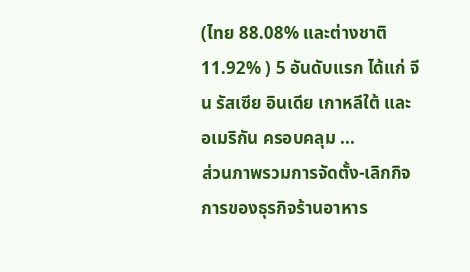(ไทย 88.08% และต่างชาติ 11.92% ) 5 อันดับแรก ได้แก่ จีน รัสเซีย อินเดีย เกาหลีใต้ และอเมริกัน ครอบคลุม ...
ส่วนภาพรวมการจัดตั้ง-เลิกกิจการของธุรกิจร้านอาหาร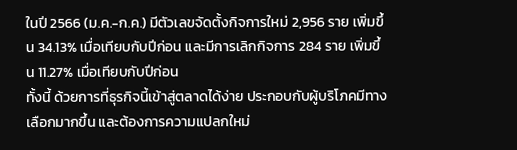ในปี 2566 (ม.ค.-ก.ค.) มีตัวเลขจัดตั้งกิจการใหม่ 2,956 ราย เพิ่มขึ้น 34.13% เมื่อเทียบกับปีก่อน และมีการเลิกกิจการ 284 ราย เพิ่มขึ้น 11.27% เมื่อเทียบกับปีก่อน
ทั้งนี้ ด้วยการที่ธุรกิจนี้เข้าสู่ตลาดได้ง่าย ประกอบกับผู้บริโภคมีทางเลือกมากขึ้น และต้องการความแปลกใหม่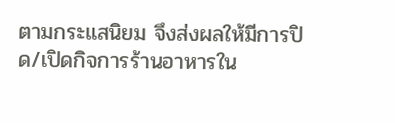ตามกระแสนิยม จึงส่งผลให้มีการปิด/เปิดกิจการร้านอาหารใน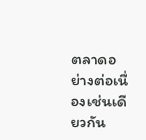ตลาดอย่างต่อเนื่องเช่นเดียวกัน